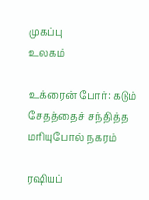முகப்பு
உலகம்

உக்ரைன் போர்: கடும் சேதத்தைச் சந்தித்த மரியுபோல் நகரம்

ரஷியப்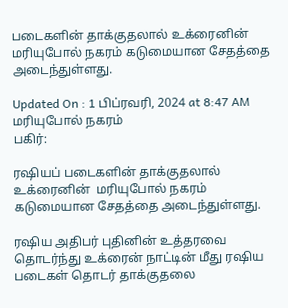படைகளின் தாக்குதலால் உக்ரைனின்  மரியுபோல் நகரம் கடுமையான சேதத்தை அடைந்துள்ளது.

Updated On : 1 பிப்ரவரி, 2024 at 8:47 AM
மரியுபோல் நகரம்
பகிர்:

ரஷியப் படைகளின் தாக்குதலால் உக்ரைனின்  மரியுபோல் நகரம் கடுமையான சேதத்தை அடைந்துள்ளது.

ரஷிய அதிபர் புதினின் உத்தரவை தொடர்ந்து உக்ரைன் நாட்டின் மீது ரஷிய படைகள் தொடர் தாக்குதலை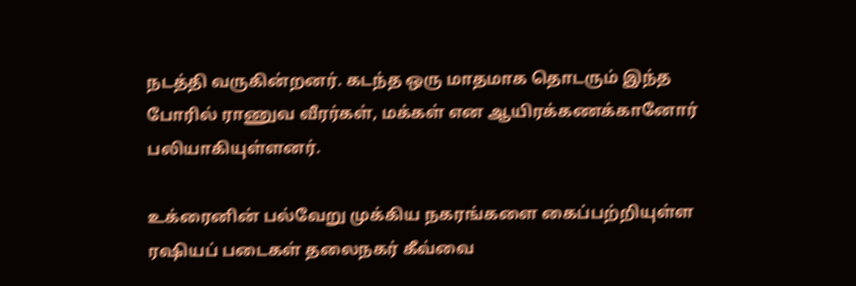நடத்தி வருகின்றனர். கடந்த ஒரு மாதமாக தொடரும் இந்த போரில் ராணுவ வீரர்கள், மக்கள் என ஆயிரக்கணக்கானோர் பலியாகியுள்ளனர்.

உக்ரைனின் பல்வேறு முக்கிய நகரங்களை கைப்பற்றியுள்ள ரஷியப் படைகள் தலைநகர் கீவ்வை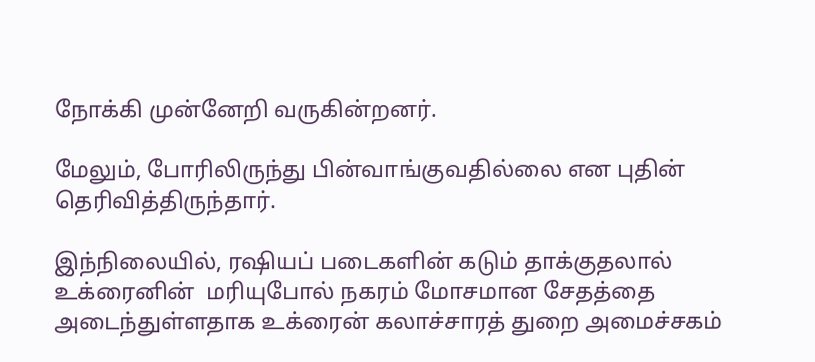நோக்கி முன்னேறி வருகின்றனர்.

மேலும், போரிலிருந்து பின்வாங்குவதில்லை என புதின் தெரிவித்திருந்தார்.

இந்நிலையில், ரஷியப் படைகளின் கடும் தாக்குதலால் உக்ரைனின்  மரியுபோல் நகரம் மோசமான சேதத்தை அடைந்துள்ளதாக உக்ரைன் கலாச்சாரத் துறை அமைச்சகம்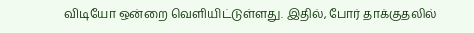விடியோ ஒன்றை வெளியிட்டுள்ளது. இதில், போர் தாக்குதலில்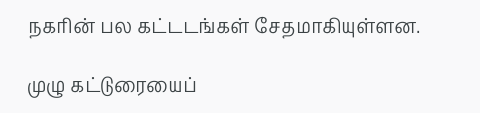நகரின் பல கட்டடங்கள் சேதமாகியுள்ளன.

முழு கட்டுரையைப்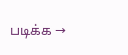படிக்க →